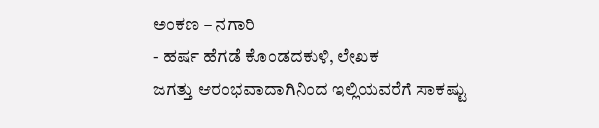ಅಂಕಣ – ನಗಾರಿ
- ಹರ್ಷ ಹೆಗಡೆ ಕೊಂಡದಕುಳಿ, ಲೇಖಕ
ಜಗತ್ತು ಆರಂಭವಾದಾಗಿನಿಂದ ಇಲ್ಲಿಯವರೆಗೆ ಸಾಕಷ್ಟು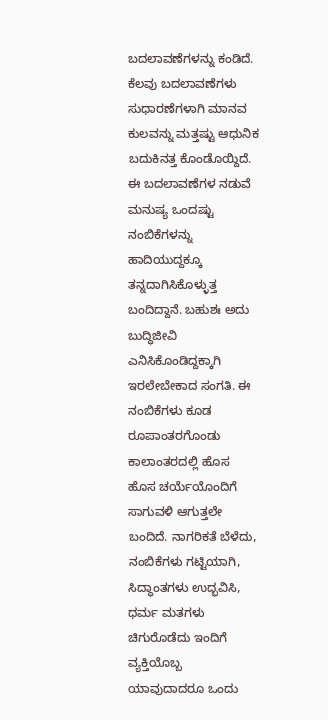ಬದಲಾವಣೆಗಳನ್ನು ಕಂಡಿದೆ. ಕೆಲವು ಬದಲಾವಣೆಗಳು ಸುಧಾರಣೆಗಳಾಗಿ ಮಾನವ ಕುಲವನ್ನು ಮತ್ತಷ್ಟು ಆಧುನಿಕ ಬದುಕಿನತ್ತ ಕೊಂಡೊಯ್ದಿದೆ. ಈ ಬದಲಾವಣೆಗಳ ನಡುವೆ ಮನುಷ್ಯ ಒಂದಷ್ಟು ನಂಬಿಕೆಗಳನ್ನು ಹಾದಿಯುದ್ದಕ್ಕೂ ತನ್ನದಾಗಿಸಿಕೊಳ್ಳುತ್ತ ಬಂದಿದ್ದಾನೆ. ಬಹುಶಃ ಅದು ಬುದ್ಧಿಜೀವಿ ಎನಿಸಿಕೊಂಡಿದ್ದಕ್ಕಾಗಿ ಇರಲೇಬೇಕಾದ ಸಂಗತಿ. ಈ ನಂಬಿಕೆಗಳು ಕೂಡ ರೂಪಾಂತರಗೊಂಡು ಕಾಲಾಂತರದಲ್ಲಿ ಹೊಸ ಹೊಸ ಚರ್ಯೆಯೊಂದಿಗೆ ಸಾಗುವಳಿ ಆಗುತ್ತಲೇ ಬಂದಿದೆ. ನಾಗರಿಕತೆ ಬೆಳೆದು, ನಂಬಿಕೆಗಳು ಗಟ್ಟಿಯಾಗಿ, ಸಿದ್ಧಾಂತಗಳು ಉದ್ಭವಿಸಿ, ಧರ್ಮ ಮತಗಳು ಚಿಗುರೊಡೆದು ಇಂದಿಗೆ ವ್ಯಕ್ತಿಯೊಬ್ಬ ಯಾವುದಾದರೂ ಒಂದು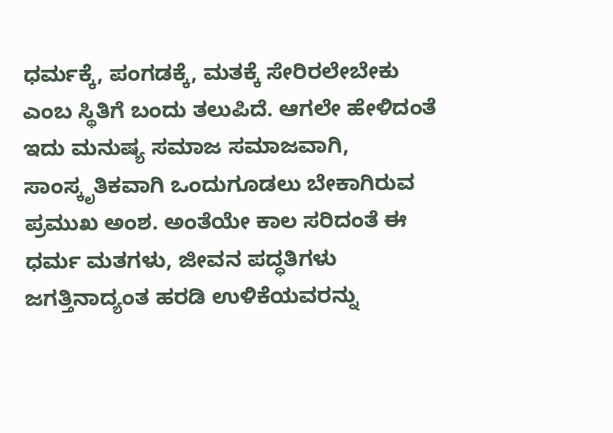ಧರ್ಮಕ್ಕೆ, ಪಂಗಡಕ್ಕೆ, ಮತಕ್ಕೆ ಸೇರಿರಲೇಬೇಕು ಎಂಬ ಸ್ಥಿತಿಗೆ ಬಂದು ತಲುಪಿದೆ. ಆಗಲೇ ಹೇಳಿದಂತೆ ಇದು ಮನುಷ್ಯ ಸಮಾಜ ಸಮಾಜವಾಗಿ, ಸಾಂಸ್ಕೃತಿಕವಾಗಿ ಒಂದುಗೂಡಲು ಬೇಕಾಗಿರುವ ಪ್ರಮುಖ ಅಂಶ. ಅಂತೆಯೇ ಕಾಲ ಸರಿದಂತೆ ಈ ಧರ್ಮ ಮತಗಳು, ಜೀವನ ಪದ್ಧತಿಗಳು ಜಗತ್ತಿನಾದ್ಯಂತ ಹರಡಿ ಉಳಿಕೆಯವರನ್ನು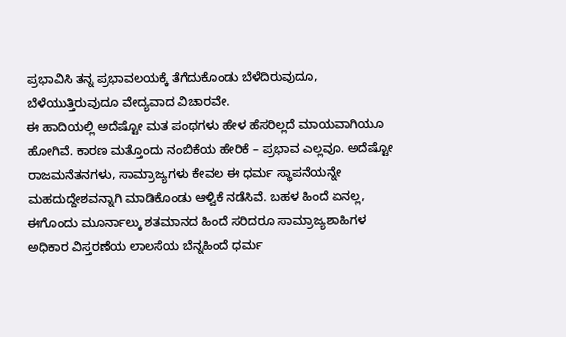ಪ್ರಭಾವಿಸಿ ತನ್ನ ಪ್ರಭಾವಲಯಕ್ಕೆ ತೆಗೆದುಕೊಂಡು ಬೆಳೆದಿರುವುದೂ, ಬೆಳೆಯುತ್ತಿರುವುದೂ ವೇದ್ಯವಾದ ವಿಚಾರವೇ.
ಈ ಹಾದಿಯಲ್ಲಿ ಅದೆಷ್ಟೋ ಮತ ಪಂಥಗಳು ಹೇಳ ಹೆಸರಿಲ್ಲದೆ ಮಾಯವಾಗಿಯೂ ಹೋಗಿವೆ. ಕಾರಣ ಮತ್ತೊಂದು ನಂಬಿಕೆಯ ಹೇರಿಕೆ – ಪ್ರಭಾವ ಎಲ್ಲವೂ. ಅದೆಷ್ಟೋ ರಾಜಮನೆತನಗಳು, ಸಾಮ್ರಾಜ್ಯಗಳು ಕೇವಲ ಈ ಧರ್ಮ ಸ್ಥಾಪನೆಯನ್ನೇ ಮಹದುದ್ದೇಶವನ್ನಾಗಿ ಮಾಡಿಕೊಂಡು ಆಳ್ವಿಕೆ ನಡೆಸಿವೆ. ಬಹಳ ಹಿಂದೆ ಏನಲ್ಲ, ಈಗೊಂದು ಮೂರ್ನಾಲ್ಕು ಶತಮಾನದ ಹಿಂದೆ ಸರಿದರೂ ಸಾಮ್ರಾಜ್ಯಶಾಹಿಗಳ ಅಧಿಕಾರ ವಿಸ್ತರಣೆಯ ಲಾಲಸೆಯ ಬೆನ್ನಹಿಂದೆ ಧರ್ಮ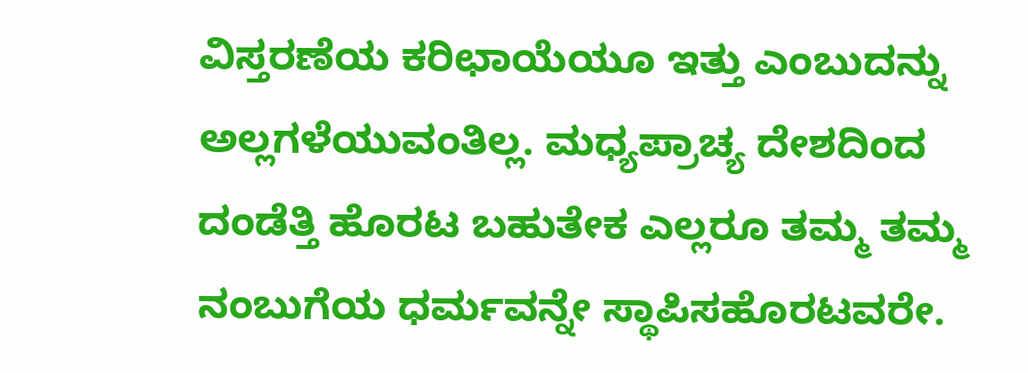ವಿಸ್ತರಣೆಯ ಕರಿಛಾಯೆಯೂ ಇತ್ತು ಎಂಬುದನ್ನು ಅಲ್ಲಗಳೆಯುವಂತಿಲ್ಲ. ಮಧ್ಯಪ್ರಾಚ್ಯ ದೇಶದಿಂದ ದಂಡೆತ್ತಿ ಹೊರಟ ಬಹುತೇಕ ಎಲ್ಲರೂ ತಮ್ಮ ತಮ್ಮ ನಂಬುಗೆಯ ಧರ್ಮವನ್ನೇ ಸ್ಥಾಪಿಸಹೊರಟವರೇ.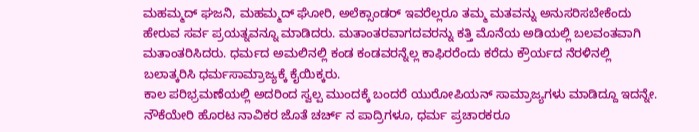ಮಹಮ್ಮದ್ ಘಜನಿ, ಮಹಮ್ಮದ್ ಘೋರಿ, ಅಲೆಕ್ಸಾಂಡರ್ ಇವರೆಲ್ಲರೂ ತಮ್ಮ ಮತವನ್ನು ಅನುಸರಿಸಬೇಕೆಂದು ಹೇರುವ ಸರ್ವ ಪ್ರಯತ್ನವನ್ನೂ ಮಾಡಿದರು. ಮತಾಂತರವಾಗದವರನ್ನು ಕತ್ತಿ ಮೊನೆಯ ಅಡಿಯಲ್ಲಿ ಬಲವಂತವಾಗಿ ಮತಾಂತರಿಸಿದರು. ಧರ್ಮದ ಅಮಲಿನಲ್ಲಿ ಕಂಡ ಕಂಡವರನ್ನೆಲ್ಲ ಕಾಫಿರರೆಂದು ಕರೆದು ಕ್ರೌರ್ಯದ ನೆರಳಿನಲ್ಲಿ ಬಲಾತ್ಕರಿಸಿ ಧರ್ಮಸಾಮ್ರಾಜ್ಯಕ್ಕೆ ಕೈಯಿಕ್ಕರು.
ಕಾಲ ಪರಿಭ್ರಮಣೆಯಲ್ಲಿ ಅದರಿಂದ ಸ್ವಲ್ಪ ಮುಂದಕ್ಕೆ ಬಂದರೆ ಯುರೋಪಿಯನ್ ಸಾಮ್ರಾಜ್ಯಗಳು ಮಾಡಿದ್ದೂ ಇದನ್ನೇ. ನೌಕೆಯೇರಿ ಹೊರಟ ನಾವಿಕರ ಜೊತೆ ಚರ್ಚ್ ನ ಪಾದ್ರಿಗಳೂ, ಧರ್ಮ ಪ್ರಚಾರಕರೂ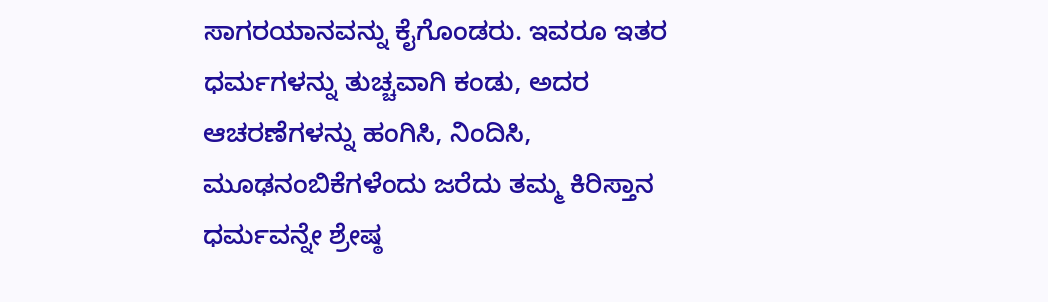ಸಾಗರಯಾನವನ್ನು ಕೈಗೊಂಡರು. ಇವರೂ ಇತರ ಧರ್ಮಗಳನ್ನು ತುಚ್ಚವಾಗಿ ಕಂಡು, ಅದರ ಆಚರಣೆಗಳನ್ನು ಹಂಗಿಸಿ, ನಿಂದಿಸಿ, ಮೂಢನಂಬಿಕೆಗಳೆಂದು ಜರೆದು ತಮ್ಮ ಕಿರಿಸ್ತಾನ ಧರ್ಮವನ್ನೇ ಶ್ರೇಷ್ಠ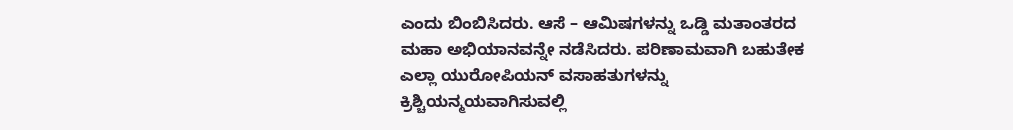ಎಂದು ಬಿಂಬಿಸಿದರು. ಆಸೆ – ಆಮಿಷಗಳನ್ನು ಒಡ್ಡಿ ಮತಾಂತರದ ಮಹಾ ಅಭಿಯಾನವನ್ನೇ ನಡೆಸಿದರು. ಪರಿಣಾಮವಾಗಿ ಬಹುತೇಕ ಎಲ್ಲಾ ಯುರೋಪಿಯನ್ ವಸಾಹತುಗಳನ್ನು ಕ್ರಿಶ್ಚಿಯನ್ಮಯವಾಗಿಸುವಲ್ಲಿ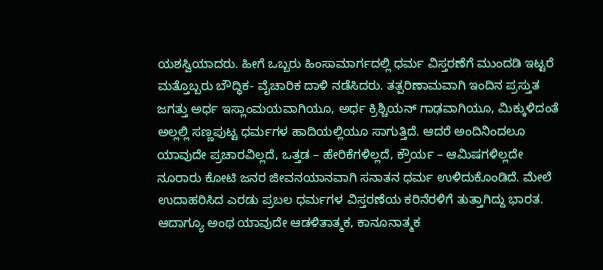ಯಶಸ್ವಿಯಾದರು. ಹೀಗೆ ಒಬ್ಬರು ಹಿಂಸಾಮಾರ್ಗದಲ್ಲಿ ಧರ್ಮ ವಿಸ್ತರಣೆಗೆ ಮುಂದಡಿ ಇಟ್ಟರೆ ಮತ್ತೊಬ್ಬರು ಬೌದ್ಧಿಕ- ವೈಚಾರಿಕ ದಾಳಿ ನಡೆಸಿದರು. ತತ್ಪರಿಣಾಮವಾಗಿ ಇಂದಿನ ಪ್ರಸ್ತುತ ಜಗತ್ತು ಅರ್ಧ ಇಸ್ಲಾಂಮಯವಾಗಿಯೂ, ಅರ್ಧ ಕ್ರಿಶ್ಚಿಯನ್ ಗಾಢವಾಗಿಯೂ, ಮಿಕ್ಕುಳಿದಂತೆ ಅಲ್ಲಲ್ಲಿ ಸಣ್ಣಪುಟ್ಟ ಧರ್ಮಗಳ ಹಾದಿಯಲ್ಲಿಯೂ ಸಾಗುತ್ತಿದೆ. ಆದರೆ ಅಂದಿನಿಂದಲೂ ಯಾವುದೇ ಪ್ರಚಾರವಿಲ್ಲದೆ, ಒತ್ತಡ – ಹೇರಿಕೆಗಳಿಲ್ಲದೆ, ಕ್ರೌರ್ಯ – ಆಮಿಷಗಳಿಲ್ಲದೇ ನೂರಾರು ಕೋಟಿ ಜನರ ಜೀವನಯಾನವಾಗಿ ಸನಾತನ ಧರ್ಮ ಉಳಿದುಕೊಂಡಿದೆ. ಮೇಲೆ ಉದಾಹರಿಸಿದ ಎರಡು ಪ್ರಬಲ ಧರ್ಮಗಳ ವಿಸ್ತರಣೆಯ ಕರಿನೆರಳಿಗೆ ತುತ್ತಾಗಿದ್ದು ಭಾರತ. ಆದಾಗ್ಯೂ ಅಂಥ ಯಾವುದೇ ಆಡಳಿತಾತ್ಮಕ, ಕಾನೂನಾತ್ಮಕ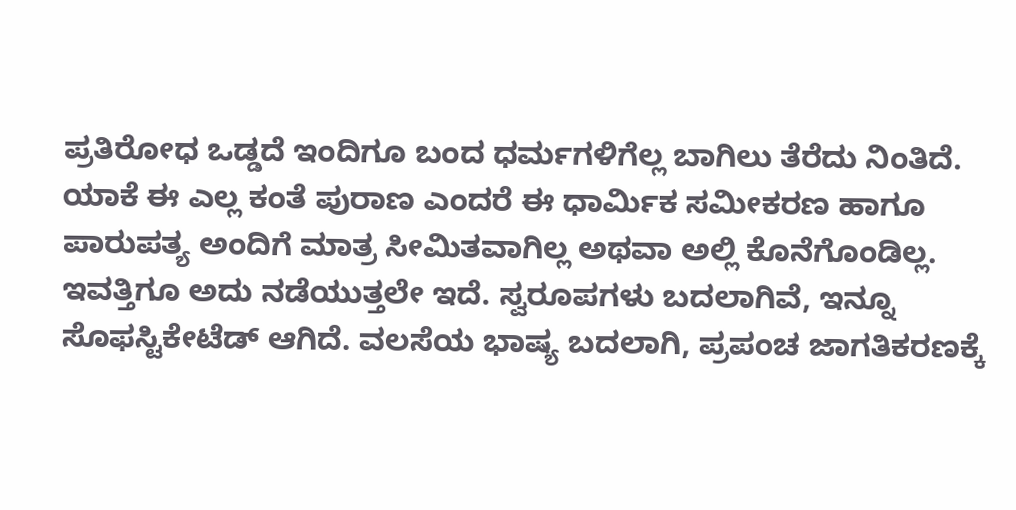ಪ್ರತಿರೋಧ ಒಡ್ಡದೆ ಇಂದಿಗೂ ಬಂದ ಧರ್ಮಗಳಿಗೆಲ್ಲ ಬಾಗಿಲು ತೆರೆದು ನಿಂತಿದೆ.
ಯಾಕೆ ಈ ಎಲ್ಲ ಕಂತೆ ಪುರಾಣ ಎಂದರೆ ಈ ಧಾರ್ಮಿಕ ಸಮೀಕರಣ ಹಾಗೂ ಪಾರುಪತ್ಯ ಅಂದಿಗೆ ಮಾತ್ರ ಸೀಮಿತವಾಗಿಲ್ಲ ಅಥವಾ ಅಲ್ಲಿ ಕೊನೆಗೊಂಡಿಲ್ಲ. ಇವತ್ತಿಗೂ ಅದು ನಡೆಯುತ್ತಲೇ ಇದೆ. ಸ್ವರೂಪಗಳು ಬದಲಾಗಿವೆ, ಇನ್ನೂ ಸೊಫಸ್ಟಿಕೇಟೆಡ್ ಆಗಿದೆ. ವಲಸೆಯ ಭಾಷ್ಯ ಬದಲಾಗಿ, ಪ್ರಪಂಚ ಜಾಗತಿಕರಣಕ್ಕೆ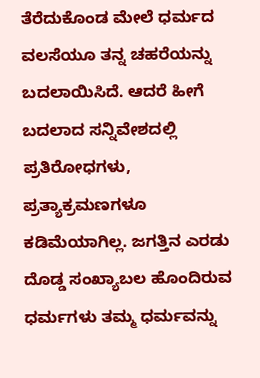ತೆರೆದುಕೊಂಡ ಮೇಲೆ ಧರ್ಮದ ವಲಸೆಯೂ ತನ್ನ ಚಹರೆಯನ್ನು ಬದಲಾಯಿಸಿದೆ. ಆದರೆ ಹೀಗೆ ಬದಲಾದ ಸನ್ನಿವೇಶದಲ್ಲಿ ಪ್ರತಿರೋಧಗಳು, ಪ್ರತ್ಯಾಕ್ರಮಣಗಳೂ ಕಡಿಮೆಯಾಗಿಲ್ಲ. ಜಗತ್ತಿನ ಎರಡು ದೊಡ್ಡ ಸಂಖ್ಯಾಬಲ ಹೊಂದಿರುವ ಧರ್ಮಗಳು ತಮ್ಮ ಧರ್ಮವನ್ನು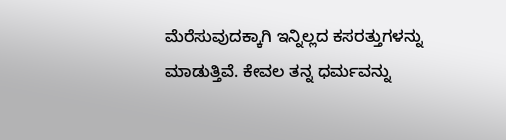ಮೆರೆಸುವುದಕ್ಕಾಗಿ ಇನ್ನಿಲ್ಲದ ಕಸರತ್ತುಗಳನ್ನು ಮಾಡುತ್ತಿವೆ. ಕೇವಲ ತನ್ನ ಧರ್ಮವನ್ನು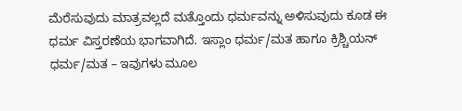ಮೆರೆಸುವುದು ಮಾತ್ರವಲ್ಲದೆ ಮತ್ತೊಂದು ಧರ್ಮವನ್ನು ಅಳಿಸುವುದು ಕೂಡ ಈ ಧರ್ಮ ವಿಸ್ತರಣೆಯ ಭಾಗವಾಗಿದೆ. ಇಸ್ಲಾಂ ಧರ್ಮ/ಮತ ಹಾಗೂ ಕ್ರಿಶ್ಚಿಯನ್ ಧರ್ಮ/ಮತ – ಇವುಗಳು ಮೂಲ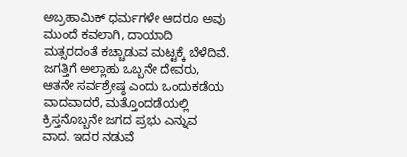ಅಬ್ರಹಾಮಿಕ್ ಧರ್ಮಗಳೇ ಆದರೂ ಅವು ಮುಂದೆ ಕವಲಾಗಿ, ದಾಯಾದಿ ಮತ್ಸರದಂತೆ ಕಚ್ಚಾಡುವ ಮಟ್ಟಕ್ಕೆ ಬೆಳೆದಿವೆ. ಜಗತ್ತಿಗೆ ಅಲ್ಲಾಹು ಒಬ್ಬನೇ ದೇವರು, ಆತನೇ ಸರ್ವಶ್ರೇಷ್ಠ ಎಂದು ಒಂದುಕಡೆಯ ವಾದವಾದರೆ, ಮತ್ತೊಂದಡೆಯಲ್ಲಿ ಕ್ರಿಸ್ತನೊಬ್ಬನೇ ಜಗದ ಪ್ರಭು ಎನ್ನುವ ವಾದ. ಇದರ ನಡುವೆ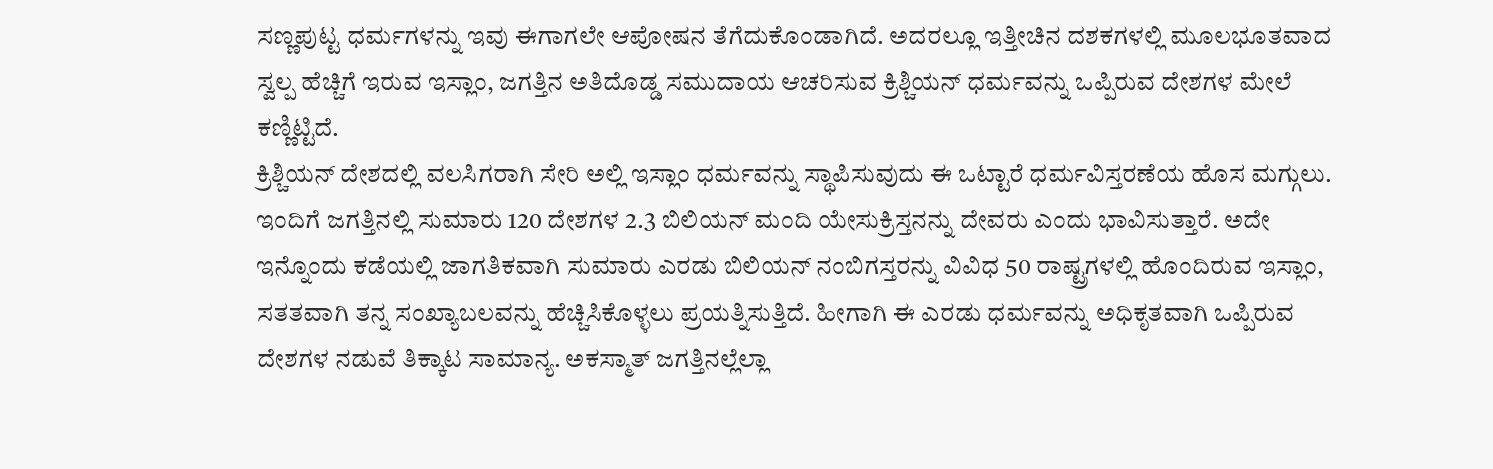ಸಣ್ಣಪುಟ್ಟ ಧರ್ಮಗಳನ್ನು ಇವು ಈಗಾಗಲೇ ಆಪೋಷನ ತೆಗೆದುಕೊಂಡಾಗಿದೆ. ಅದರಲ್ಲೂ ಇತ್ತೀಚಿನ ದಶಕಗಳಲ್ಲಿ ಮೂಲಭೂತವಾದ ಸ್ವಲ್ಪ ಹೆಚ್ಚಿಗೆ ಇರುವ ಇಸ್ಲಾಂ, ಜಗತ್ತಿನ ಅತಿದೊಡ್ಡ ಸಮುದಾಯ ಆಚರಿಸುವ ಕ್ರಿಶ್ಚಿಯನ್ ಧರ್ಮವನ್ನು ಒಪ್ಪಿರುವ ದೇಶಗಳ ಮೇಲೆ ಕಣ್ಣಿಟ್ಟಿದೆ.
ಕ್ರಿಶ್ಚಿಯನ್ ದೇಶದಲ್ಲಿ ವಲಸಿಗರಾಗಿ ಸೇರಿ ಅಲ್ಲಿ ಇಸ್ಲಾಂ ಧರ್ಮವನ್ನು ಸ್ಥಾಪಿಸುವುದು ಈ ಒಟ್ಟಾರೆ ಧರ್ಮವಿಸ್ತರಣೆಯ ಹೊಸ ಮಗ್ಗುಲು. ಇಂದಿಗೆ ಜಗತ್ತಿನಲ್ಲಿ ಸುಮಾರು 120 ದೇಶಗಳ 2.3 ಬಿಲಿಯನ್ ಮಂದಿ ಯೇಸುಕ್ರಿಸ್ತನನ್ನು ದೇವರು ಎಂದು ಭಾವಿಸುತ್ತಾರೆ. ಅದೇ ಇನ್ನೊಂದು ಕಡೆಯಲ್ಲಿ ಜಾಗತಿಕವಾಗಿ ಸುಮಾರು ಎರಡು ಬಿಲಿಯನ್ ನಂಬಿಗಸ್ತರನ್ನು ವಿವಿಧ 50 ರಾಷ್ಟ್ರಗಳಲ್ಲಿ ಹೊಂದಿರುವ ಇಸ್ಲಾಂ, ಸತತವಾಗಿ ತನ್ನ ಸಂಖ್ಯಾಬಲವನ್ನು ಹೆಚ್ಚಿಸಿಕೊಳ್ಳಲು ಪ್ರಯತ್ನಿಸುತ್ತಿದೆ. ಹೀಗಾಗಿ ಈ ಎರಡು ಧರ್ಮವನ್ನು ಅಧಿಕೃತವಾಗಿ ಒಪ್ಪಿರುವ ದೇಶಗಳ ನಡುವೆ ತಿಕ್ಕಾಟ ಸಾಮಾನ್ಯ. ಅಕಸ್ಮಾತ್ ಜಗತ್ತಿನಲ್ಲೆಲ್ಲಾ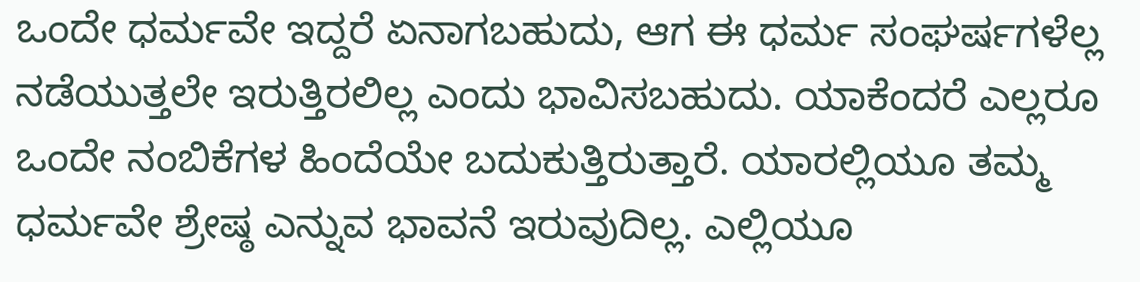ಒಂದೇ ಧರ್ಮವೇ ಇದ್ದರೆ ಏನಾಗಬಹುದು, ಆಗ ಈ ಧರ್ಮ ಸಂಘರ್ಷಗಳೆಲ್ಲ ನಡೆಯುತ್ತಲೇ ಇರುತ್ತಿರಲಿಲ್ಲ ಎಂದು ಭಾವಿಸಬಹುದು. ಯಾಕೆಂದರೆ ಎಲ್ಲರೂ ಒಂದೇ ನಂಬಿಕೆಗಳ ಹಿಂದೆಯೇ ಬದುಕುತ್ತಿರುತ್ತಾರೆ. ಯಾರಲ್ಲಿಯೂ ತಮ್ಮ ಧರ್ಮವೇ ಶ್ರೇಷ್ಠ ಎನ್ನುವ ಭಾವನೆ ಇರುವುದಿಲ್ಲ. ಎಲ್ಲಿಯೂ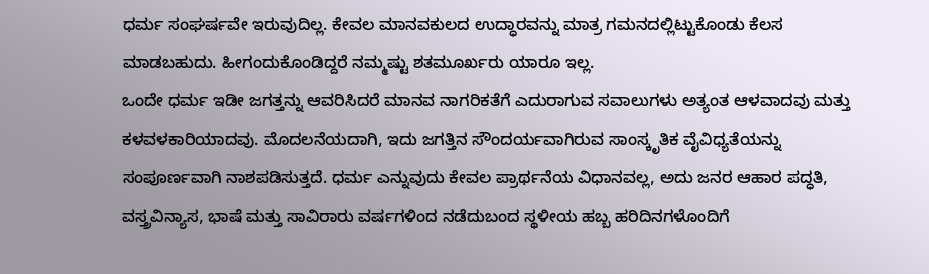ಧರ್ಮ ಸಂಘರ್ಷವೇ ಇರುವುದಿಲ್ಲ. ಕೇವಲ ಮಾನವಕುಲದ ಉದ್ಧಾರವನ್ನು ಮಾತ್ರ ಗಮನದಲ್ಲಿಟ್ಟುಕೊಂಡು ಕೆಲಸ ಮಾಡಬಹುದು. ಹೀಗಂದುಕೊಂಡಿದ್ದರೆ ನಮ್ಮಷ್ಟು ಶತಮೂರ್ಖರು ಯಾರೂ ಇಲ್ಲ.
ಒಂದೇ ಧರ್ಮ ಇಡೀ ಜಗತ್ತನ್ನು ಆವರಿಸಿದರೆ ಮಾನವ ನಾಗರಿಕತೆಗೆ ಎದುರಾಗುವ ಸವಾಲುಗಳು ಅತ್ಯಂತ ಆಳವಾದವು ಮತ್ತು ಕಳವಳಕಾರಿಯಾದವು. ಮೊದಲನೆಯದಾಗಿ, ಇದು ಜಗತ್ತಿನ ಸೌಂದರ್ಯವಾಗಿರುವ ಸಾಂಸ್ಕೃತಿಕ ವೈವಿಧ್ಯತೆಯನ್ನು ಸಂಪೂರ್ಣವಾಗಿ ನಾಶಪಡಿಸುತ್ತದೆ. ಧರ್ಮ ಎನ್ನುವುದು ಕೇವಲ ಪ್ರಾರ್ಥನೆಯ ವಿಧಾನವಲ್ಲ, ಅದು ಜನರ ಆಹಾರ ಪದ್ಧತಿ, ವಸ್ತ್ರವಿನ್ಯಾಸ, ಭಾಷೆ ಮತ್ತು ಸಾವಿರಾರು ವರ್ಷಗಳಿಂದ ನಡೆದುಬಂದ ಸ್ಥಳೀಯ ಹಬ್ಬ ಹರಿದಿನಗಳೊಂದಿಗೆ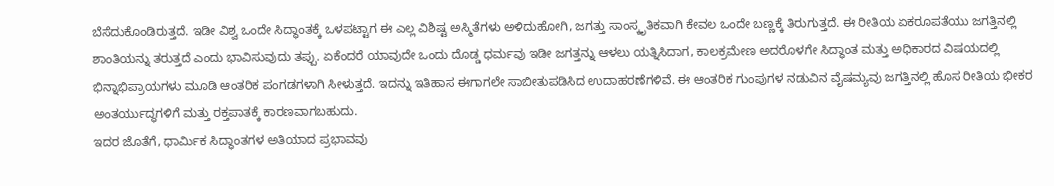ಬೆಸೆದುಕೊಂಡಿರುತ್ತದೆ. ಇಡೀ ವಿಶ್ವ ಒಂದೇ ಸಿದ್ಧಾಂತಕ್ಕೆ ಒಳಪಟ್ಟಾಗ ಈ ಎಲ್ಲ ವಿಶಿಷ್ಟ ಅಸ್ಮಿತೆಗಳು ಅಳಿದುಹೋಗಿ, ಜಗತ್ತು ಸಾಂಸ್ಕೃತಿಕವಾಗಿ ಕೇವಲ ಒಂದೇ ಬಣ್ಣಕ್ಕೆ ತಿರುಗುತ್ತದೆ. ಈ ರೀತಿಯ ಏಕರೂಪತೆಯು ಜಗತ್ತಿನಲ್ಲಿ ಶಾಂತಿಯನ್ನು ತರುತ್ತದೆ ಎಂದು ಭಾವಿಸುವುದು ತಪ್ಪು. ಏಕೆಂದರೆ ಯಾವುದೇ ಒಂದು ದೊಡ್ಡ ಧರ್ಮವು ಇಡೀ ಜಗತ್ತನ್ನು ಆಳಲು ಯತ್ನಿಸಿದಾಗ, ಕಾಲಕ್ರಮೇಣ ಅದರೊಳಗೇ ಸಿದ್ಧಾಂತ ಮತ್ತು ಅಧಿಕಾರದ ವಿಷಯದಲ್ಲಿ ಭಿನ್ನಾಭಿಪ್ರಾಯಗಳು ಮೂಡಿ ಆಂತರಿಕ ಪಂಗಡಗಳಾಗಿ ಸೀಳುತ್ತದೆ. ಇದನ್ನು ಇತಿಹಾಸ ಈಗಾಗಲೇ ಸಾಬೀತುಪಡಿಸಿದ ಉದಾಹರಣೆಗಳಿವೆ. ಈ ಆಂತರಿಕ ಗುಂಪುಗಳ ನಡುವಿನ ವೈಷಮ್ಯವು ಜಗತ್ತಿನಲ್ಲಿ ಹೊಸ ರೀತಿಯ ಭೀಕರ ಅಂತರ್ಯುದ್ಧಗಳಿಗೆ ಮತ್ತು ರಕ್ತಪಾತಕ್ಕೆ ಕಾರಣವಾಗಬಹುದು.
ಇದರ ಜೊತೆಗೆ, ಧಾರ್ಮಿಕ ಸಿದ್ಧಾಂತಗಳ ಅತಿಯಾದ ಪ್ರಭಾವವು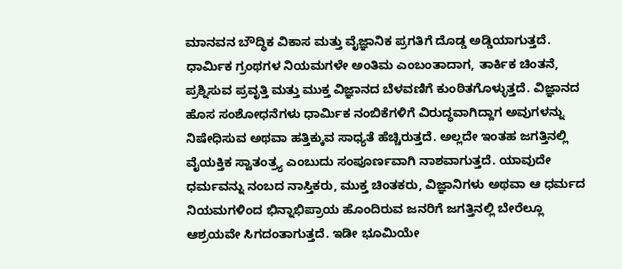ಮಾನವನ ಬೌದ್ಧಿಕ ವಿಕಾಸ ಮತ್ತು ವೈಜ್ಞಾನಿಕ ಪ್ರಗತಿಗೆ ದೊಡ್ಡ ಅಡ್ಡಿಯಾಗುತ್ತದೆ. ಧಾರ್ಮಿಕ ಗ್ರಂಥಗಳ ನಿಯಮಗಳೇ ಅಂತಿಮ ಎಂಬಂತಾದಾಗ, ತಾರ್ಕಿಕ ಚಿಂತನೆ, ಪ್ರಶ್ನಿಸುವ ಪ್ರವೃತ್ತಿ ಮತ್ತು ಮುಕ್ತ ವಿಜ್ಞಾನದ ಬೆಳವಣಿಗೆ ಕುಂಠಿತಗೊಳ್ಳುತ್ತದೆ. ವಿಜ್ಞಾನದ ಹೊಸ ಸಂಶೋಧನೆಗಳು ಧಾರ್ಮಿಕ ನಂಬಿಕೆಗಳಿಗೆ ವಿರುದ್ಧವಾಗಿದ್ದಾಗ ಅವುಗಳನ್ನು ನಿಷೇಧಿಸುವ ಅಥವಾ ಹತ್ತಿಕ್ಕುವ ಸಾಧ್ಯತೆ ಹೆಚ್ಚಿರುತ್ತದೆ. ಅಲ್ಲದೇ ಇಂತಹ ಜಗತ್ತಿನಲ್ಲಿ ವೈಯಕ್ತಿಕ ಸ್ವಾತಂತ್ರ್ಯ ಎಂಬುದು ಸಂಪೂರ್ಣವಾಗಿ ನಾಶವಾಗುತ್ತದೆ. ಯಾವುದೇ ಧರ್ಮವನ್ನು ನಂಬದ ನಾಸ್ತಿಕರು, ಮುಕ್ತ ಚಿಂತಕರು, ವಿಜ್ಞಾನಿಗಳು ಅಥವಾ ಆ ಧರ್ಮದ ನಿಯಮಗಳಿಂದ ಭಿನ್ನಾಭಿಪ್ರಾಯ ಹೊಂದಿರುವ ಜನರಿಗೆ ಜಗತ್ತಿನಲ್ಲಿ ಬೇರೆಲ್ಲೂ ಆಶ್ರಯವೇ ಸಿಗದಂತಾಗುತ್ತದೆ. ಇಡೀ ಭೂಮಿಯೇ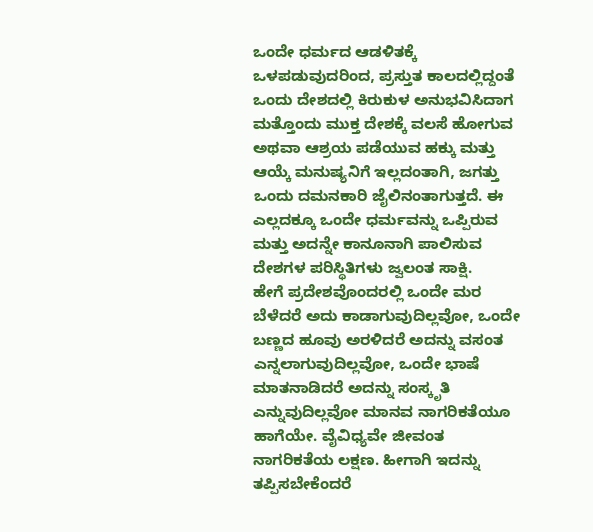ಒಂದೇ ಧರ್ಮದ ಆಡಳಿತಕ್ಕೆ ಒಳಪಡುವುದರಿಂದ, ಪ್ರಸ್ತುತ ಕಾಲದಲ್ಲಿದ್ದಂತೆ ಒಂದು ದೇಶದಲ್ಲಿ ಕಿರುಕುಳ ಅನುಭವಿಸಿದಾಗ ಮತ್ತೊಂದು ಮುಕ್ತ ದೇಶಕ್ಕೆ ವಲಸೆ ಹೋಗುವ ಅಥವಾ ಆಶ್ರಯ ಪಡೆಯುವ ಹಕ್ಕು ಮತ್ತು ಆಯ್ಕೆ ಮನುಷ್ಯನಿಗೆ ಇಲ್ಲದಂತಾಗಿ, ಜಗತ್ತು ಒಂದು ದಮನಕಾರಿ ಜೈಲಿನಂತಾಗುತ್ತದೆ. ಈ ಎಲ್ಲದಕ್ಕೂ ಒಂದೇ ಧರ್ಮವನ್ನು ಒಪ್ಪಿರುವ ಮತ್ತು ಅದನ್ನೇ ಕಾನೂನಾಗಿ ಪಾಲಿಸುವ ದೇಶಗಳ ಪರಿಸ್ಥಿತಿಗಳು ಜ್ವಲಂತ ಸಾಕ್ಷಿ.
ಹೇಗೆ ಪ್ರದೇಶವೊಂದರಲ್ಲಿ ಒಂದೇ ಮರ ಬೆಳೆದರೆ ಅದು ಕಾಡಾಗುವುದಿಲ್ಲವೋ, ಒಂದೇ ಬಣ್ಣದ ಹೂವು ಅರಳಿದರೆ ಅದನ್ನು ವಸಂತ ಎನ್ನಲಾಗುವುದಿಲ್ಲವೋ, ಒಂದೇ ಭಾಷೆ ಮಾತನಾಡಿದರೆ ಅದನ್ನು ಸಂಸ್ಕೃತಿ ಎನ್ನುವುದಿಲ್ಲವೋ ಮಾನವ ನಾಗರಿಕತೆಯೂ ಹಾಗೆಯೇ. ವೈವಿಧ್ಯವೇ ಜೀವಂತ ನಾಗರಿಕತೆಯ ಲಕ್ಷಣ. ಹೀಗಾಗಿ ಇದನ್ನು ತಪ್ಪಿಸಬೇಕೆಂದರೆ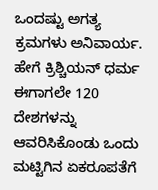ಒಂದಷ್ಟು ಅಗತ್ಯ ಕ್ರಮಗಳು ಅನಿವಾರ್ಯ. ಹೇಗೆ ಕ್ರಿಶ್ಚಿಯನ್ ಧರ್ಮ ಈಗಾಗಲೇ 120 ದೇಶಗಳನ್ನು ಆವರಿಸಿಕೊಂಡು ಒಂದು ಮಟ್ಟಿಗಿನ ಏಕರೂಪತೆಗೆ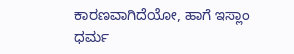ಕಾರಣವಾಗಿದೆಯೋ, ಹಾಗೆ ಇಸ್ಲಾಂ ಧರ್ಮ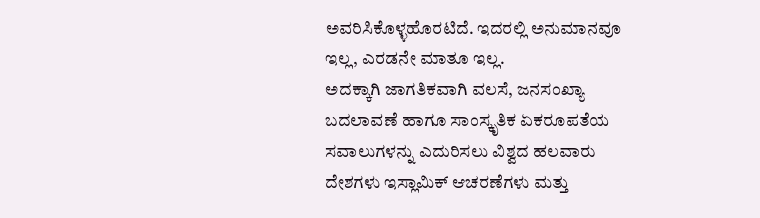ಅವರಿಸಿಕೊಳ್ಳಹೊರಟಿದೆ. ಇದರಲ್ಲಿ ಅನುಮಾನವೂ ಇಲ್ಲ, ಎರಡನೇ ಮಾತೂ ಇಲ್ಲ.
ಅದಕ್ಕಾಗಿ ಜಾಗತಿಕವಾಗಿ ವಲಸೆ, ಜನಸಂಖ್ಯಾ ಬದಲಾವಣೆ ಹಾಗೂ ಸಾಂಸ್ಕೃತಿಕ ಏಕರೂಪತೆಯ ಸವಾಲುಗಳನ್ನು ಎದುರಿಸಲು ವಿಶ್ವದ ಹಲವಾರು ದೇಶಗಳು ಇಸ್ಲಾಮಿಕ್ ಆಚರಣೆಗಳು ಮತ್ತು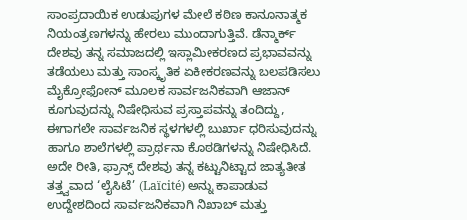ಸಾಂಪ್ರದಾಯಿಕ ಉಡುಪುಗಳ ಮೇಲೆ ಕಠಿಣ ಕಾನೂನಾತ್ಮಕ ನಿಯಂತ್ರಣಗಳನ್ನು ಹೇರಲು ಮುಂದಾಗುತ್ತಿವೆ. ಡೆನ್ಮಾರ್ಕ್ ದೇಶವು ತನ್ನ ಸಮಾಜದಲ್ಲಿ ಇಸ್ಲಾಮೀಕರಣದ ಪ್ರಭಾವವನ್ನು ತಡೆಯಲು ಮತ್ತು ಸಾಂಸ್ಕೃತಿಕ ಏಕೀಕರಣವನ್ನು ಬಲಪಡಿಸಲು ಮೈಕ್ರೋಫೋನ್ ಮೂಲಕ ಸಾರ್ವಜನಿಕವಾಗಿ ಆಜಾನ್ ಕೂಗುವುದನ್ನು ನಿಷೇಧಿಸುವ ಪ್ರಸ್ತಾಪವನ್ನು ತಂದಿದ್ದು, ಈಗಾಗಲೇ ಸಾರ್ವಜನಿಕ ಸ್ಥಳಗಳಲ್ಲಿ ಬುರ್ಖಾ ಧರಿಸುವುದನ್ನು ಹಾಗೂ ಶಾಲೆಗಳಲ್ಲಿ ಪ್ರಾರ್ಥನಾ ಕೊಠಡಿಗಳನ್ನು ನಿಷೇಧಿಸಿದೆ. ಅದೇ ರೀತಿ, ಫ್ರಾನ್ಸ್ ದೇಶವು ತನ್ನ ಕಟ್ಟುನಿಟ್ಟಾದ ಜಾತ್ಯತೀತ ತತ್ತ್ವವಾದ ‘ಲೈಸಿಟೆ’ (Laïcité) ಅನ್ನು ಕಾಪಾಡುವ ಉದ್ದೇಶದಿಂದ ಸಾರ್ವಜನಿಕವಾಗಿ ನಿಖಾಬ್ ಮತ್ತು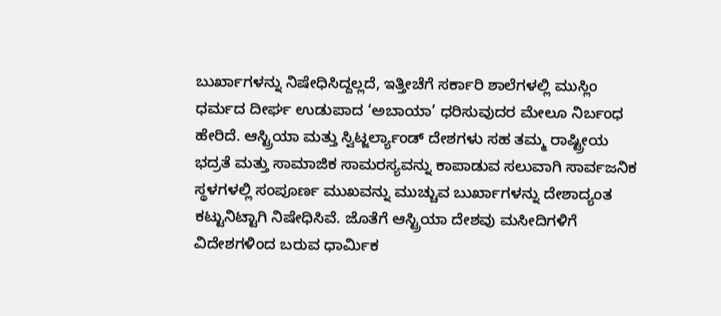ಬುರ್ಖಾಗಳನ್ನು ನಿಷೇಧಿಸಿದ್ದಲ್ಲದೆ, ಇತ್ತೀಚೆಗೆ ಸರ್ಕಾರಿ ಶಾಲೆಗಳಲ್ಲಿ ಮುಸ್ಲಿಂ ಧರ್ಮದ ದೀರ್ಘ ಉಡುಪಾದ ‘ಅಬಾಯಾ’ ಧರಿಸುವುದರ ಮೇಲೂ ನಿರ್ಬಂಧ ಹೇರಿದೆ. ಆಸ್ಟ್ರಿಯಾ ಮತ್ತು ಸ್ವಿಟ್ಜರ್ಲ್ಯಾಂಡ್ ದೇಶಗಳು ಸಹ ತಮ್ಮ ರಾಷ್ಟ್ರೀಯ ಭದ್ರತೆ ಮತ್ತು ಸಾಮಾಜಿಕ ಸಾಮರಸ್ಯವನ್ನು ಕಾಪಾಡುವ ಸಲುವಾಗಿ ಸಾರ್ವಜನಿಕ ಸ್ಥಳಗಳಲ್ಲಿ ಸಂಪೂರ್ಣ ಮುಖವನ್ನು ಮುಚ್ಚುವ ಬುರ್ಖಾಗಳನ್ನು ದೇಶಾದ್ಯಂತ ಕಟ್ಟುನಿಟ್ಟಾಗಿ ನಿಷೇಧಿಸಿವೆ. ಜೊತೆಗೆ ಆಸ್ಟ್ರಿಯಾ ದೇಶವು ಮಸೀದಿಗಳಿಗೆ ವಿದೇಶಗಳಿಂದ ಬರುವ ಧಾರ್ಮಿಕ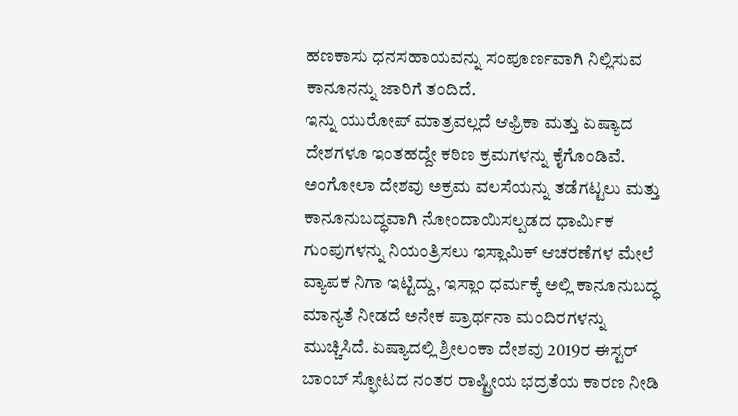ಹಣಕಾಸು ಧನಸಹಾಯವನ್ನು ಸಂಪೂರ್ಣವಾಗಿ ನಿಲ್ಲಿಸುವ ಕಾನೂನನ್ನು ಜಾರಿಗೆ ತಂದಿದೆ.
ಇನ್ನು ಯುರೋಪ್ ಮಾತ್ರವಲ್ಲದೆ ಆಫ್ರಿಕಾ ಮತ್ತು ಏಷ್ಯಾದ ದೇಶಗಳೂ ಇಂತಹದ್ದೇ ಕಠಿಣ ಕ್ರಮಗಳನ್ನು ಕೈಗೊಂಡಿವೆ. ಅಂಗೋಲಾ ದೇಶವು ಅಕ್ರಮ ವಲಸೆಯನ್ನು ತಡೆಗಟ್ಟಲು ಮತ್ತು ಕಾನೂನುಬದ್ಧವಾಗಿ ನೋಂದಾಯಿಸಲ್ಪಡದ ಧಾರ್ಮಿಕ ಗುಂಪುಗಳನ್ನು ನಿಯಂತ್ರಿಸಲು ಇಸ್ಲಾಮಿಕ್ ಆಚರಣೆಗಳ ಮೇಲೆ ವ್ಯಾಪಕ ನಿಗಾ ಇಟ್ಟಿದ್ದು, ಇಸ್ಲಾಂ ಧರ್ಮಕ್ಕೆ ಅಲ್ಲಿ ಕಾನೂನುಬದ್ಧ ಮಾನ್ಯತೆ ನೀಡದೆ ಅನೇಕ ಪ್ರಾರ್ಥನಾ ಮಂದಿರಗಳನ್ನು ಮುಚ್ಚಿಸಿದೆ. ಏಷ್ಯಾದಲ್ಲಿ ಶ್ರೀಲಂಕಾ ದೇಶವು 2019ರ ಈಸ್ಟರ್ ಬಾಂಬ್ ಸ್ಫೋಟದ ನಂತರ ರಾಷ್ಟ್ರೀಯ ಭದ್ರತೆಯ ಕಾರಣ ನೀಡಿ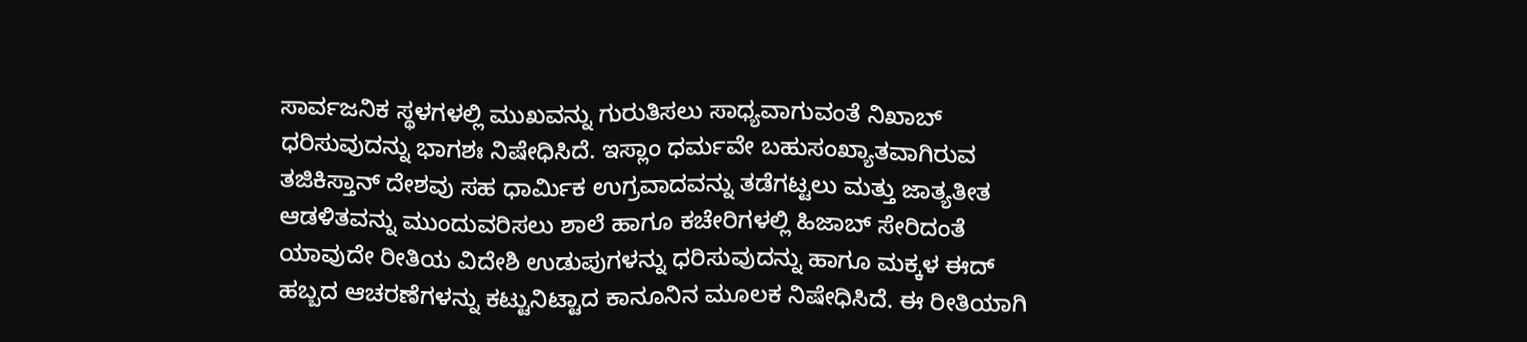ಸಾರ್ವಜನಿಕ ಸ್ಥಳಗಳಲ್ಲಿ ಮುಖವನ್ನು ಗುರುತಿಸಲು ಸಾಧ್ಯವಾಗುವಂತೆ ನಿಖಾಬ್ ಧರಿಸುವುದನ್ನು ಭಾಗಶಃ ನಿಷೇಧಿಸಿದೆ. ಇಸ್ಲಾಂ ಧರ್ಮವೇ ಬಹುಸಂಖ್ಯಾತವಾಗಿರುವ ತಜಿಕಿಸ್ತಾನ್ ದೇಶವು ಸಹ ಧಾರ್ಮಿಕ ಉಗ್ರವಾದವನ್ನು ತಡೆಗಟ್ಟಲು ಮತ್ತು ಜಾತ್ಯತೀತ ಆಡಳಿತವನ್ನು ಮುಂದುವರಿಸಲು ಶಾಲೆ ಹಾಗೂ ಕಚೇರಿಗಳಲ್ಲಿ ಹಿಜಾಬ್ ಸೇರಿದಂತೆ ಯಾವುದೇ ರೀತಿಯ ವಿದೇಶಿ ಉಡುಪುಗಳನ್ನು ಧರಿಸುವುದನ್ನು ಹಾಗೂ ಮಕ್ಕಳ ಈದ್ ಹಬ್ಬದ ಆಚರಣೆಗಳನ್ನು ಕಟ್ಟುನಿಟ್ಟಾದ ಕಾನೂನಿನ ಮೂಲಕ ನಿಷೇಧಿಸಿದೆ. ಈ ರೀತಿಯಾಗಿ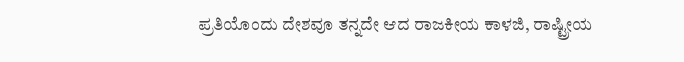ಪ್ರತಿಯೊಂದು ದೇಶವೂ ತನ್ನದೇ ಆದ ರಾಜಕೀಯ ಕಾಳಜಿ, ರಾಷ್ಟ್ರೀಯ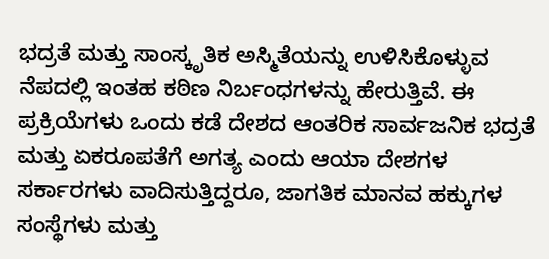ಭದ್ರತೆ ಮತ್ತು ಸಾಂಸ್ಕೃತಿಕ ಅಸ್ಮಿತೆಯನ್ನು ಉಳಿಸಿಕೊಳ್ಳುವ ನೆಪದಲ್ಲಿ ಇಂತಹ ಕಠಿಣ ನಿರ್ಬಂಧಗಳನ್ನು ಹೇರುತ್ತಿವೆ. ಈ ಪ್ರಕ್ರಿಯೆಗಳು ಒಂದು ಕಡೆ ದೇಶದ ಆಂತರಿಕ ಸಾರ್ವಜನಿಕ ಭದ್ರತೆ ಮತ್ತು ಏಕರೂಪತೆಗೆ ಅಗತ್ಯ ಎಂದು ಆಯಾ ದೇಶಗಳ ಸರ್ಕಾರಗಳು ವಾದಿಸುತ್ತಿದ್ದರೂ, ಜಾಗತಿಕ ಮಾನವ ಹಕ್ಕುಗಳ ಸಂಸ್ಥೆಗಳು ಮತ್ತು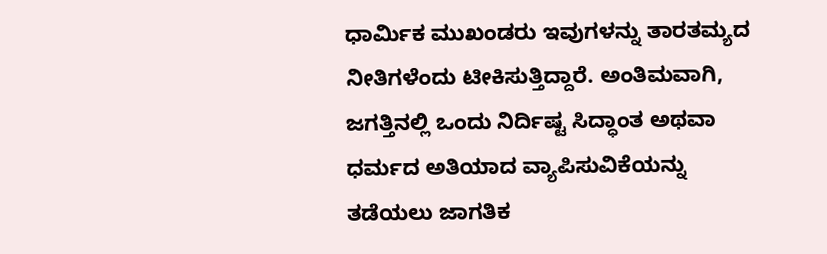ಧಾರ್ಮಿಕ ಮುಖಂಡರು ಇವುಗಳನ್ನು ತಾರತಮ್ಯದ ನೀತಿಗಳೆಂದು ಟೀಕಿಸುತ್ತಿದ್ದಾರೆ. ಅಂತಿಮವಾಗಿ, ಜಗತ್ತಿನಲ್ಲಿ ಒಂದು ನಿರ್ದಿಷ್ಟ ಸಿದ್ಧಾಂತ ಅಥವಾ ಧರ್ಮದ ಅತಿಯಾದ ವ್ಯಾಪಿಸುವಿಕೆಯನ್ನು ತಡೆಯಲು ಜಾಗತಿಕ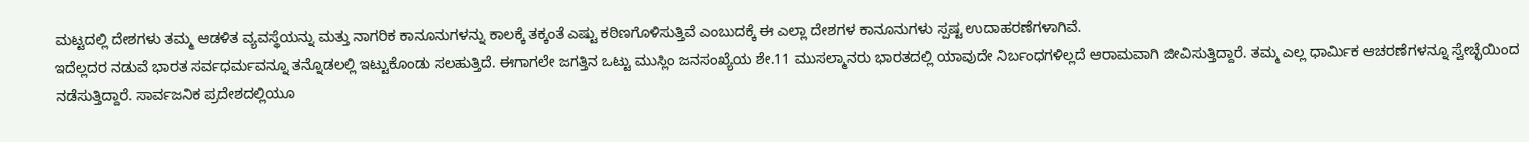ಮಟ್ಟದಲ್ಲಿ ದೇಶಗಳು ತಮ್ಮ ಆಡಳಿತ ವ್ಯವಸ್ಥೆಯನ್ನು ಮತ್ತು ನಾಗರಿಕ ಕಾನೂನುಗಳನ್ನು ಕಾಲಕ್ಕೆ ತಕ್ಕಂತೆ ಎಷ್ಟು ಕಠಿಣಗೊಳಿಸುತ್ತಿವೆ ಎಂಬುದಕ್ಕೆ ಈ ಎಲ್ಲಾ ದೇಶಗಳ ಕಾನೂನುಗಳು ಸ್ಪಷ್ಟ ಉದಾಹರಣೆಗಳಾಗಿವೆ.
ಇದೆಲ್ಲದರ ನಡುವೆ ಭಾರತ ಸರ್ವಧರ್ಮವನ್ನೂ ತನ್ನೊಡಲಲ್ಲಿ ಇಟ್ಟುಕೊಂಡು ಸಲಹುತ್ತಿದೆ. ಈಗಾಗಲೇ ಜಗತ್ತಿನ ಒಟ್ಟು ಮುಸ್ಲಿಂ ಜನಸಂಖ್ಯೆಯ ಶೇ.11 ಮುಸಲ್ಮಾನರು ಭಾರತದಲ್ಲಿ ಯಾವುದೇ ನಿರ್ಬಂಧಗಳಿಲ್ಲದೆ ಆರಾಮವಾಗಿ ಜೀವಿಸುತ್ತಿದ್ದಾರೆ. ತಮ್ಮ ಎಲ್ಲ ಧಾರ್ಮಿಕ ಆಚರಣೆಗಳನ್ನೂ ಸ್ವೇಚ್ಛೆಯಿಂದ ನಡೆಸುತ್ತಿದ್ದಾರೆ. ಸಾರ್ವಜನಿಕ ಪ್ರದೇಶದಲ್ಲಿಯೂ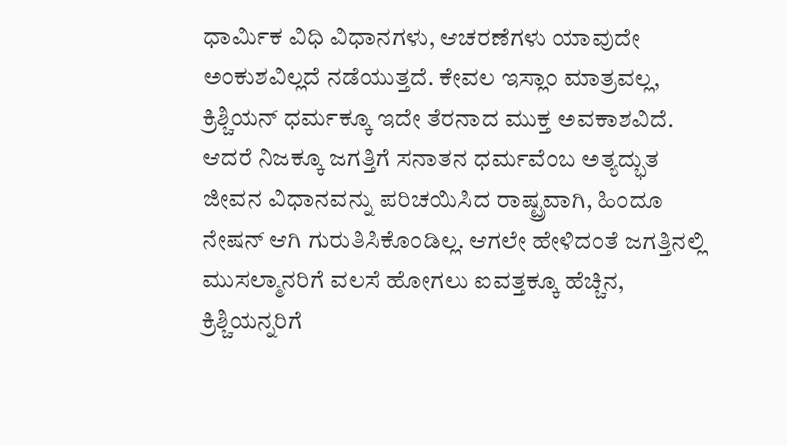ಧಾರ್ಮಿಕ ವಿಧಿ ವಿಧಾನಗಳು, ಆಚರಣೆಗಳು ಯಾವುದೇ ಅಂಕುಶವಿಲ್ಲದೆ ನಡೆಯುತ್ತದೆ. ಕೇವಲ ಇಸ್ಲಾಂ ಮಾತ್ರವಲ್ಲ, ಕ್ರಿಶ್ಚಿಯನ್ ಧರ್ಮಕ್ಕೂ ಇದೇ ತೆರನಾದ ಮುಕ್ತ ಅವಕಾಶವಿದೆ. ಆದರೆ ನಿಜಕ್ಕೂ ಜಗತ್ತಿಗೆ ಸನಾತನ ಧರ್ಮವೆಂಬ ಅತ್ಯದ್ಭುತ ಜೀವನ ವಿಧಾನವನ್ನು ಪರಿಚಯಿಸಿದ ರಾಷ್ಟ್ರವಾಗಿ, ಹಿಂದೂ ನೇಷನ್ ಆಗಿ ಗುರುತಿಸಿಕೊಂಡಿಲ್ಲ. ಆಗಲೇ ಹೇಳಿದಂತೆ ಜಗತ್ತಿನಲ್ಲಿ ಮುಸಲ್ಮಾನರಿಗೆ ವಲಸೆ ಹೋಗಲು ಐವತ್ತಕ್ಕೂ ಹೆಚ್ಚಿನ, ಕ್ರಿಶ್ಚಿಯನ್ನರಿಗೆ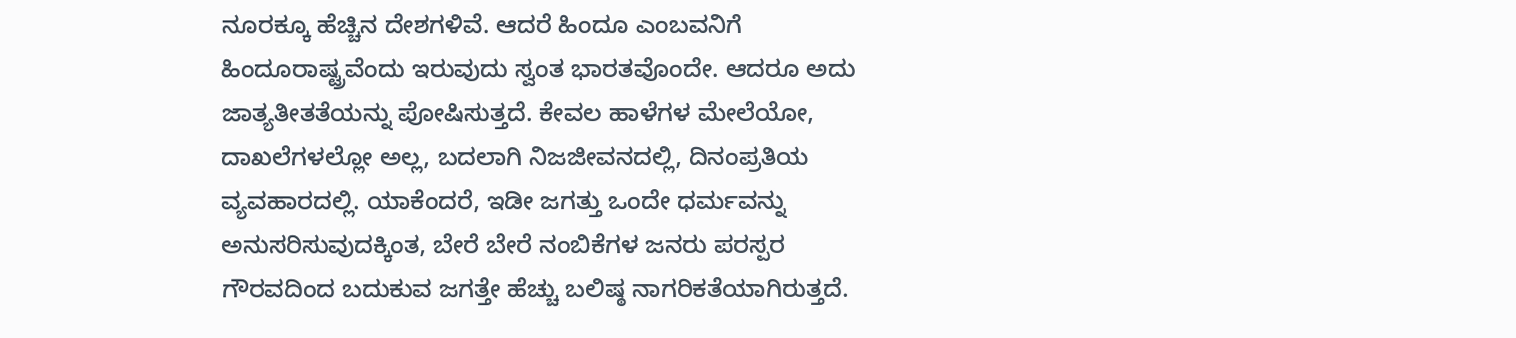ನೂರಕ್ಕೂ ಹೆಚ್ಚಿನ ದೇಶಗಳಿವೆ. ಆದರೆ ಹಿಂದೂ ಎಂಬವನಿಗೆ ಹಿಂದೂರಾಷ್ಟ್ರವೆಂದು ಇರುವುದು ಸ್ವಂತ ಭಾರತವೊಂದೇ. ಆದರೂ ಅದು ಜಾತ್ಯತೀತತೆಯನ್ನು ಪೋಷಿಸುತ್ತದೆ. ಕೇವಲ ಹಾಳೆಗಳ ಮೇಲೆಯೋ, ದಾಖಲೆಗಳಲ್ಲೋ ಅಲ್ಲ, ಬದಲಾಗಿ ನಿಜಜೀವನದಲ್ಲಿ, ದಿನಂಪ್ರತಿಯ ವ್ಯವಹಾರದಲ್ಲಿ. ಯಾಕೆಂದರೆ, ಇಡೀ ಜಗತ್ತು ಒಂದೇ ಧರ್ಮವನ್ನು ಅನುಸರಿಸುವುದಕ್ಕಿಂತ, ಬೇರೆ ಬೇರೆ ನಂಬಿಕೆಗಳ ಜನರು ಪರಸ್ಪರ ಗೌರವದಿಂದ ಬದುಕುವ ಜಗತ್ತೇ ಹೆಚ್ಚು ಬಲಿಷ್ಠ ನಾಗರಿಕತೆಯಾಗಿರುತ್ತದೆ.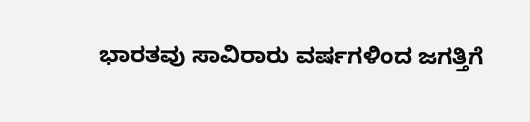ಭಾರತವು ಸಾವಿರಾರು ವರ್ಷಗಳಿಂದ ಜಗತ್ತಿಗೆ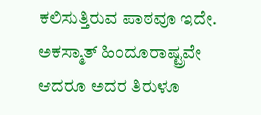ಕಲಿಸುತ್ತಿರುವ ಪಾಠವೂ ಇದೇ. ಅಕಸ್ಮಾತ್ ಹಿಂದೂರಾಷ್ಟ್ರವೇ ಆದರೂ ಅದರ ತಿರುಳೂ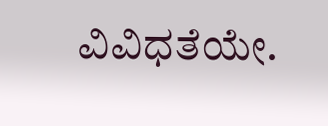ವಿವಿಧತೆಯೇ.